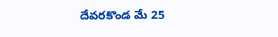దేవరకొండ మే 25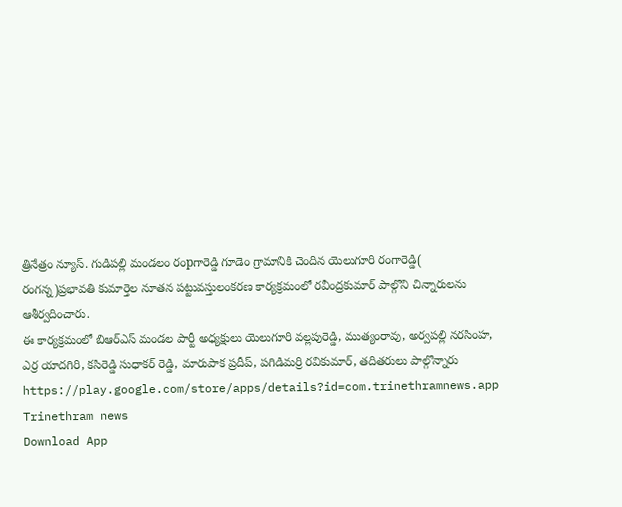త్రినేత్రం న్యూస్. గుడిపల్లి మండలం రంpగారెడ్డి గూడెం గ్రామానికి చెందిన యెలుగూరి రంగారెడ్డి( రంగన్న)ప్రభావతి కుమార్తెల నూతన పట్టువస్తులంకరణ కార్యక్రమంలో రవీంద్రకుమార్ పాల్గొని చిన్నారులను ఆశీర్వదించారు.
ఈ కార్యక్రమంలో బిఆర్ఎస్ మండల పార్టీ అధ్యక్షులు యెలుగూరి వల్లపురెడ్డి, ముత్యంరావు, అర్వపల్లి నరసింహ, ఎర్ర యాదగిరి, కసిరెడ్డి సుధాకర్ రెడ్డి, మారుపాక ప్రదీప్, పగిడిమర్రి రవికుమార్, తదితరులు పాల్గొన్నారు
https://play.google.com/store/apps/details?id=com.trinethramnews.app
Trinethram news
Download App